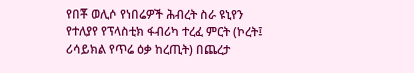የበቾ ወሊሶ የነበሬዎች ሕብረት ስራ ዩኒየን የተለያየ የፕላስቲክ ፋብሪካ ተረፈ ምርት (ኮረት፤ ሪሳይክል የጥሬ ዕቃ ከረጢት) በጨረታ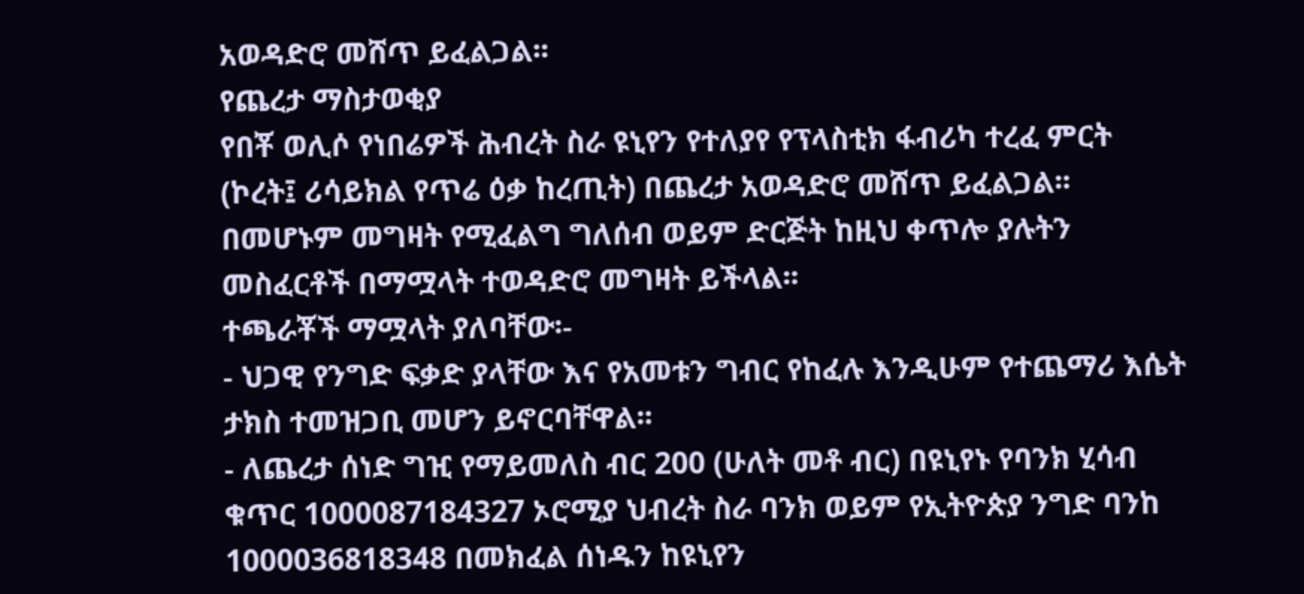አወዳድሮ መሸጥ ይፈልጋል፡፡
የጨረታ ማስታወቂያ
የበቾ ወሊሶ የነበሬዎች ሕብረት ስራ ዩኒየን የተለያየ የፕላስቲክ ፋብሪካ ተረፈ ምርት (ኮረት፤ ሪሳይክል የጥሬ ዕቃ ከረጢት) በጨረታ አወዳድሮ መሸጥ ይፈልጋል፡፡ በመሆኑም መግዛት የሚፈልግ ግለሰብ ወይም ድርጅት ከዚህ ቀጥሎ ያሉትን መስፈርቶች በማሟላት ተወዳድሮ መግዛት ይችላል፡፡
ተጫራቾች ማሟላት ያለባቸው፡-
- ህጋዊ የንግድ ፍቃድ ያላቸው እና የአመቱን ግብር የከፈሉ እንዲሁም የተጨማሪ እሴት ታክስ ተመዝጋቢ መሆን ይኖርባቸዋል፡፡
- ለጨረታ ሰነድ ግዢ የማይመለስ ብር 200 (ሁለት መቶ ብር) በዩኒየኑ የባንክ ሂሳብ ቁጥር 1000087184327 ኦሮሚያ ህብረት ስራ ባንክ ወይም የኢትዮጵያ ንግድ ባንከ 1000036818348 በመክፈል ሰነዱን ከዩኒየን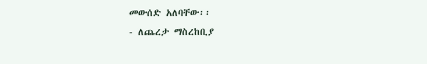መውሰድ አለባቸው፡፡
- ለጨረታ ማስረከቢያ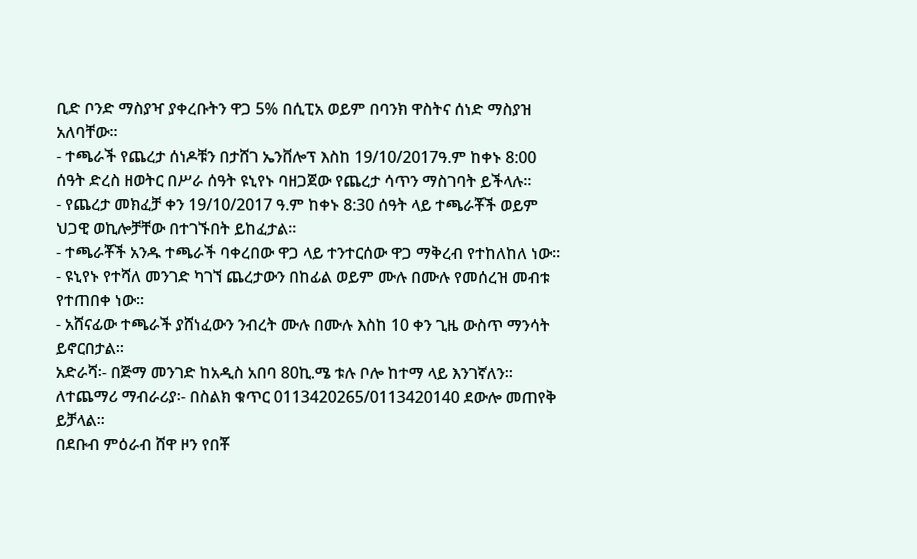ቢድ ቦንድ ማስያዣ ያቀረቡትን ዋጋ 5% በሲፒአ ወይም በባንክ ዋስትና ሰነድ ማስያዝ አለባቸው፡፡
- ተጫራች የጨረታ ሰነዶቹን በታሸገ ኤንቨሎፕ እስከ 19/10/2017ዓ.ም ከቀኑ 8:00 ሰዓት ድረስ ዘወትር በሥራ ሰዓት ዩኒየኑ ባዘጋጀው የጨረታ ሳጥን ማስገባት ይችላሉ፡፡
- የጨረታ መክፈቻ ቀን 19/10/2017 ዓ.ም ከቀኑ 8:30 ሰዓት ላይ ተጫራቾች ወይም ህጋዊ ወኪሎቻቸው በተገኙበት ይከፈታል፡፡
- ተጫራቾች አንዱ ተጫራች ባቀረበው ዋጋ ላይ ተንተርሰው ዋጋ ማቅረብ የተከለከለ ነው፡፡
- ዩኒየኑ የተሻለ መንገድ ካገኘ ጨረታውን በከፊል ወይም ሙሉ በሙሉ የመሰረዝ መብቱ የተጠበቀ ነው።
- አሸናፊው ተጫራች ያሸነፈውን ንብረት ሙሉ በሙሉ እስከ 10 ቀን ጊዜ ውስጥ ማንሳት ይኖርበታል።
አድራሻ፡- በጅማ መንገድ ከአዲስ አበባ 80ኪ.ሜ ቱሉ ቦሎ ከተማ ላይ እንገኛለን፡፡
ለተጨማሪ ማብራሪያ፡- በስልክ ቁጥር 0113420265/0113420140 ደውሎ መጠየቅ ይቻላል፡፡
በደቡብ ምዕራብ ሸዋ ዞን የበቾ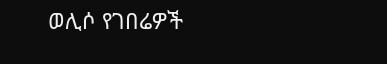ወሊሶ የገበሬዎች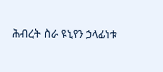ሕብረት ስራ ዩኒየን ኃላፊነቱ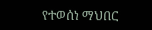የተወሰነ ማህበር